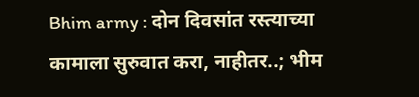Bhim army : दोन दिवसांत रस्त्याच्या कामाला सुरुवात करा, नाहीतर..; भीम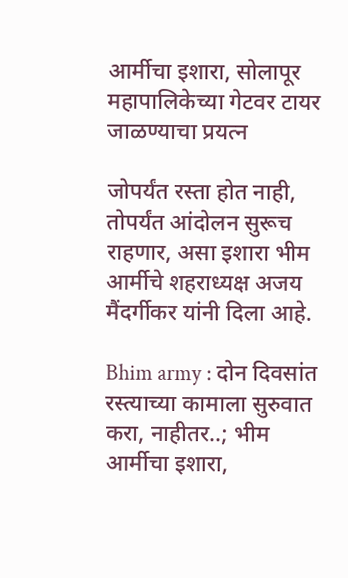आर्मीचा इशारा, सोलापूर महापालिकेच्या गेटवर टायर जाळण्याचा प्रयत्न

जोपर्यंत रस्ता होत नाही, तोपर्यंत आंदोलन सुरूच राहणार, असा इशारा भीम आर्मीचे शहराध्यक्ष अजय मैंदर्गीकर यांनी दिला आहे.

Bhim army : दोन दिवसांत रस्त्याच्या कामाला सुरुवात करा, नाहीतर..; भीम आर्मीचा इशारा,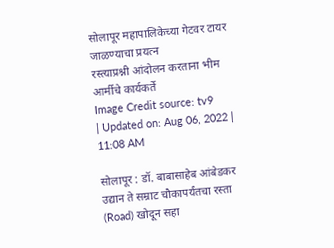सोलापूर महापालिकेच्या गेटवर टायर जाळण्याचा प्रयत्न
रस्त्याप्रश्नी आंदोलन करताना भीम आर्मीचे कार्यकर्ते
Image Credit source: tv9
| Updated on: Aug 06, 2022 | 11:08 AM

सोलापूर : डॉ. बाबासाहेब आंबेडकर उद्यान ते सम्राट चौकापर्यंतचा रस्ता (Road) खोदून सहा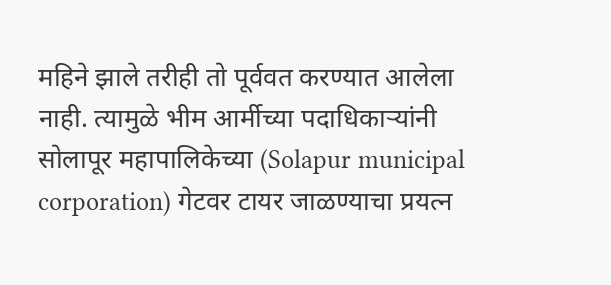महिने झाले तरीही तो पूर्ववत करण्यात आलेला नाही. त्यामुळे भीम आर्मीच्या पदाधिकाऱ्यांनी सोलापूर महापालिकेच्या (Solapur municipal corporation) गेटवर टायर जाळण्याचा प्रयत्न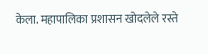केला. महापालिका प्रशासन खोदलेले रस्ते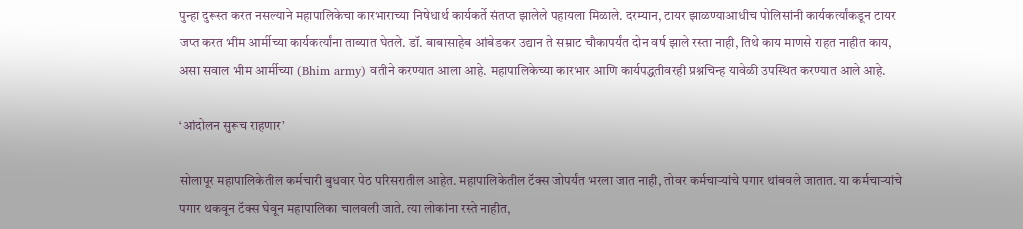पुन्हा दुरूस्त करत नसल्याने महापालिकेचा कारभाराच्या निषेधार्थ कार्यकर्ते संतप्त झालेले पहायला मिळाले. दरम्यान, टायर झाळण्याआधीच पोलिसांनी कार्यकर्त्यांकडून टायर जप्त करत भीम आर्मीच्या कार्यकर्त्यांना ताब्यात घेतले. डॉ. बाबासाहेब आंबेडकर उद्यान ते सम्राट चौकापर्यंत दोन वर्ष झाले रस्ता नाही, तिथे काय माणसे राहत नाहीत काय, असा सवाल भीम आर्मीच्या (Bhim army) वतीने करण्यात आला आहे. महापालिकेच्या कारभार आणि कार्यपद्धतीवरही प्रश्नचिन्ह यावेळी उपस्थित करण्यात आले आहे.

‘आंदोलन सुरूच राहणार’

सोलापूर महापालिकेतील कर्मचारी बुधवार पेठ परिसरातील आहेत. महापालिकेतील टॅक्स जोपर्यंत भरला जात नाही, तोवर कर्मचाऱ्यांचे पगार थांबवले जातात. या कर्मचाऱ्यांचे पगार थकवून टॅक्स घेवून महापालिका चालवली जाते. त्या लोकांना रस्ते नाहीत,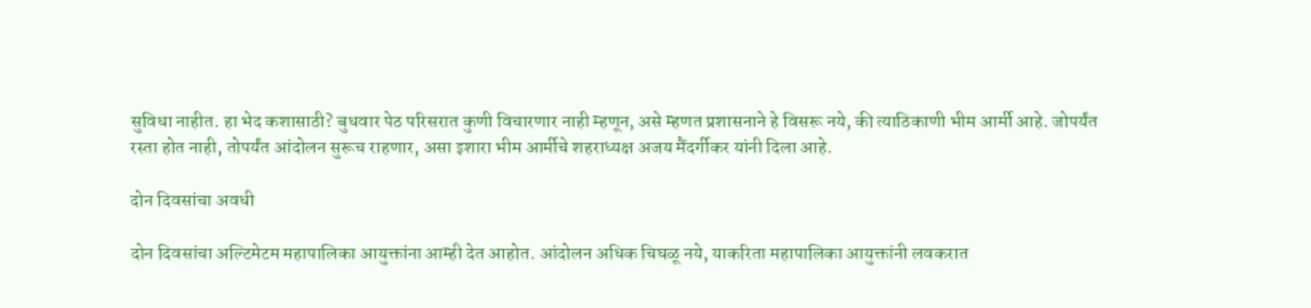सुविधा नाहीत. हा भेद कशासाठी? बुधवार पेठ परिसरात कुणी विचारणार नाही म्हणून, असे म्हणत प्रशासनाने हे विसरू नये, की त्याठिकाणी भीम आर्मी आहे. जोपर्यंत रस्ता होत नाही, तोपर्यंत आंदोलन सुरूच राहणार, असा इशारा भीम आर्मीचे शहराध्यक्ष अजय मैंदर्गीकर यांनी दिला आहे.

दोन दिवसांचा अवधी

दोन दिवसांचा अल्टिमेटम महापालिका आयुक्तांना आम्ही देत आहोत. आंदोलन अधिक चिघळू नये, याकरिता महापालिका आयुक्तांनी लवकरात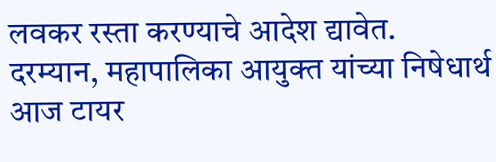लवकर रस्ता करण्याचे आदेश द्यावेत. दरम्यान, महापालिका आयुक्त यांच्या निषेधार्थ आज टायर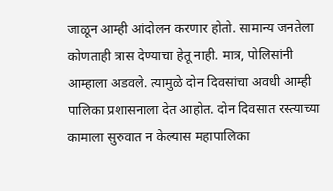जाळून आम्ही आंदोलन करणार होतो. सामान्य जनतेला कोणताही त्रास देण्याचा हेतू नाही. मात्र, पोलिसांनी आम्हाला अडवले. त्यामुळे दोन दिवसांचा अवधी आम्ही पालिका प्रशासनाला देत आहोत. दोन दिवसात रस्त्याच्या कामाला सुरुवात न केल्यास महापालिका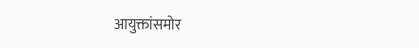आयुक्तांसमोर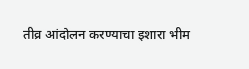तीव्र आंदोलन करण्याचा इशारा भीम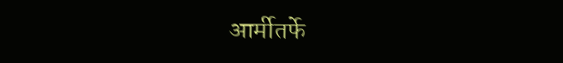आर्मीतर्फे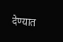देण्यात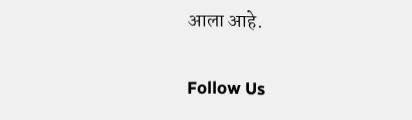आला आहे.

Follow Us